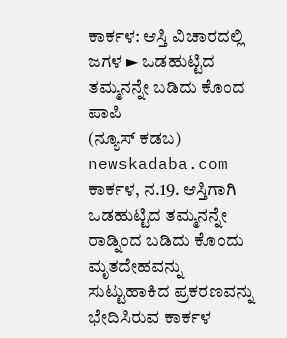ಕಾರ್ಕಳ: ಆಸ್ತಿ ವಿಚಾರದಲ್ಲಿ ಜಗಳ ► ಒಡಹುಟ್ಟಿದ ತಮ್ಮನನ್ನೇ ಬಡಿದು ಕೊಂದ ಪಾಪಿ
(ನ್ಯೂಸ್ ಕಡಬ) newskadaba.com ಕಾರ್ಕಳ, ನ.19. ಆಸ್ತಿಗಾಗಿ ಒಡಹುಟ್ಟಿದ ತಮ್ಮನನ್ನೇ ರಾಡ್ನಿಂದ ಬಡಿದು ಕೊಂದು ಮೃತದೇಹವನ್ನು ಸುಟ್ಟುಹಾಕಿದ ಪ್ರಕರಣವನ್ನು ಭೇದಿಸಿರುವ ಕಾರ್ಕಳ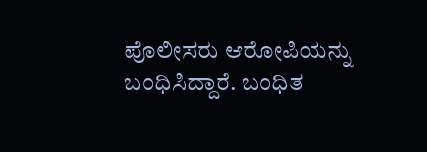ಪೊಲೀಸರು ಆರೋಪಿಯನ್ನು ಬಂಧಿಸಿದ್ದಾರೆ. ಬಂಧಿತ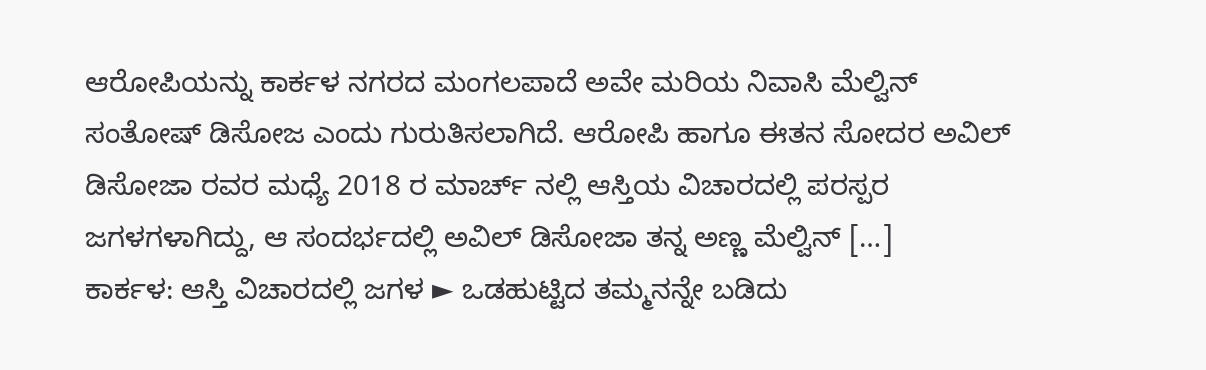ಆರೋಪಿಯನ್ನು ಕಾರ್ಕಳ ನಗರದ ಮಂಗಲಪಾದೆ ಅವೇ ಮರಿಯ ನಿವಾಸಿ ಮೆಲ್ವಿನ್ ಸಂತೋಷ್ ಡಿಸೋಜ ಎಂದು ಗುರುತಿಸಲಾಗಿದೆ. ಆರೋಪಿ ಹಾಗೂ ಈತನ ಸೋದರ ಅವಿಲ್ ಡಿಸೋಜಾ ರವರ ಮಧ್ಯೆ 2018 ರ ಮಾರ್ಚ್ ನಲ್ಲಿ ಆಸ್ತಿಯ ವಿಚಾರದಲ್ಲಿ ಪರಸ್ಪರ ಜಗಳಗಳಾಗಿದ್ದು, ಆ ಸಂದರ್ಭದಲ್ಲಿ ಅವಿಲ್ ಡಿಸೋಜಾ ತನ್ನ ಅಣ್ಣ ಮೆಲ್ವಿನ್ […]
ಕಾರ್ಕಳ: ಆಸ್ತಿ ವಿಚಾರದಲ್ಲಿ ಜಗಳ ► ಒಡಹುಟ್ಟಿದ ತಮ್ಮನನ್ನೇ ಬಡಿದು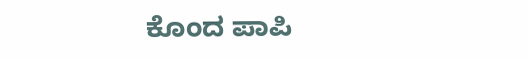ಕೊಂದ ಪಾಪಿ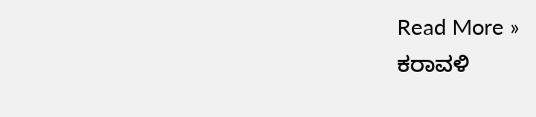Read More »
ಕರಾವಳಿ